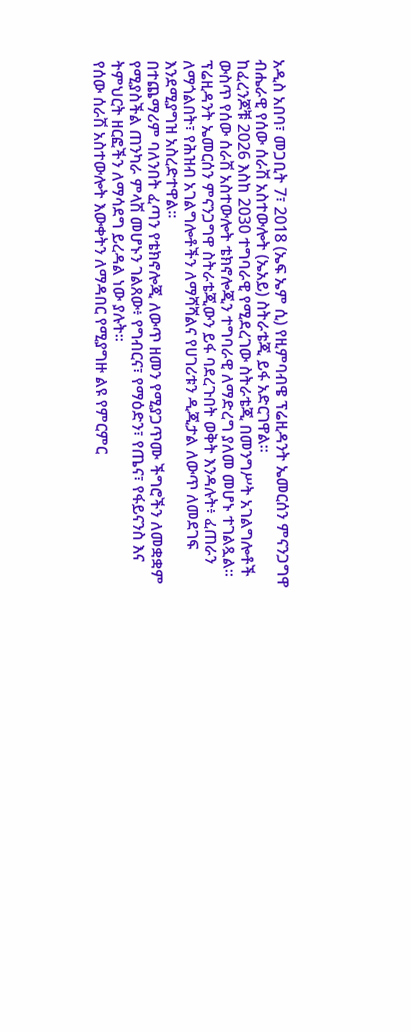አዲስ አበባ፣ መጋቢት 7፣ 2018 (ኤፍ ኤም ሲ) የዚምባብዌ ፕሬዚዳንት ኤመርሰን ምናንጋግዋ ብሔራዊ የሰው ሰራሽ አስተውሎት (ኤአይ) ስትራቴጂ ይፋ አድርገዋል።
ከፈረንጆቹ 2026 እስከ 2030 ተግባራዊ የሚደረገው ስትራቴጂ በመንግሥት አገልግሎቶች ውስጥ የሰው ሰራሽ አስተውሎት ቴክኖሎጂን ተግባራዊ ለማድረግ ያለመ መሆኑ ተገልጿል።
ፕሬዚዳንት ኤመርሰን ምናንጋግዋ ስትራቴጂውን ይፋ ባደረጉበት ወቅት እንዳሉት፥ ፈጠራን ለማጎልበት፣ የሕዝብ አገልግሎቶችን ለማሻሻልና የሀገሪቱን ዲጂታል ለውጥ ለመደገፍ እንደሚያግዝ አስረድተዋል፡፡
በተጨማሪም ባለንበት ፈጣን የቴክኖሎጂ ለውጥ ዘመን የሚያጋጥሙ ችግሮችን ለመቋቋም የሚያስችል ጠንካራ ምላሽ መሆኑን ገልጸው፥ የግብርና፣ የማዕድን፣ የጤና፣ የፋይናንስ እና ትምህርት ዘርፎችን ለማሳደግ ይረዳል ነው ያሉት፡፡
የሰው ሰራሽ አስተውሎት እውቀትን ለማዳበር የሚያግዙ ልዩ የምርምር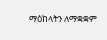ማዕከላትን ለማቋቋም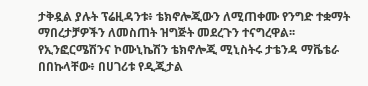ታቅዷል ያሉት ፕሬዚዳንቱ፥ ቴክኖሎጂውን ለሚጠቀሙ የንግድ ተቋማት ማበረታቻዎችን ለመስጠት ዝግጅት መደረጉን ተናግረዋል፡፡
የኢንፎርሜሽንና ኮሙኒኬሽን ቴክኖሎጂ ሚኒስትሩ ታቴንዳ ማቬቴራ በበኩላቸው፥ በሀገሪቱ የዲጂታል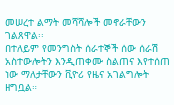መሠረተ ልማት መሻሻሎች መኖራቸውን ገልጸዋል፡፡
በተለይም የመንግስት ሰራተኞች ሰው ሰራሽ አስተውሎትን እንዲጠቀሙ ስልጠና እየተሰጠ ነው ማለታቸውን ቪዮሪ የዜና አገልግሎት ዘግቧል።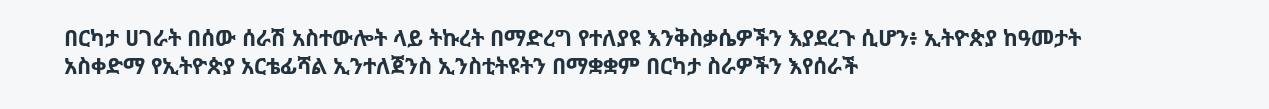በርካታ ሀገራት በሰው ሰራሽ አስተውሎት ላይ ትኩረት በማድረግ የተለያዩ እንቅስቃሴዎችን እያደረጉ ሲሆን፥ ኢትዮጵያ ከዓመታት አስቀድማ የኢትዮጵያ አርቴፊሻል ኢንተለጀንስ ኢንስቲትዩትን በማቋቋም በርካታ ስራዎችን እየሰራች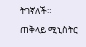ትገኛለች።
ጠቅላይ ሚኒስትር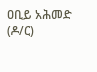ዐቢይ አሕመድ (ዶ/ር)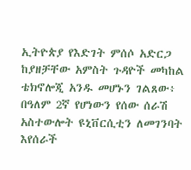ኢትዮጵያ የእድገት ምሰሶ አድርጋ ከያዘቻቸው አምስት ጉዳዮች መካከል ቴክኖሎጂ አንዱ መሆኑን ገልጸው፥ በዓለም 2ኛ የሆነውን የሰው ሰራሽ አስተውሎት ዩኒቨርሲቲን ለመገንባት እየሰራች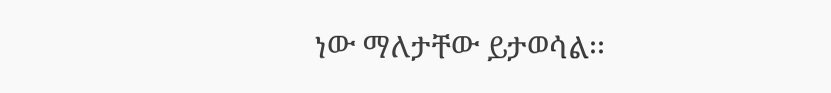ነው ማለታቸው ይታወሳል፡፡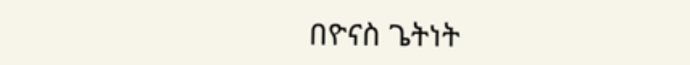በዮናስ ጌትነት